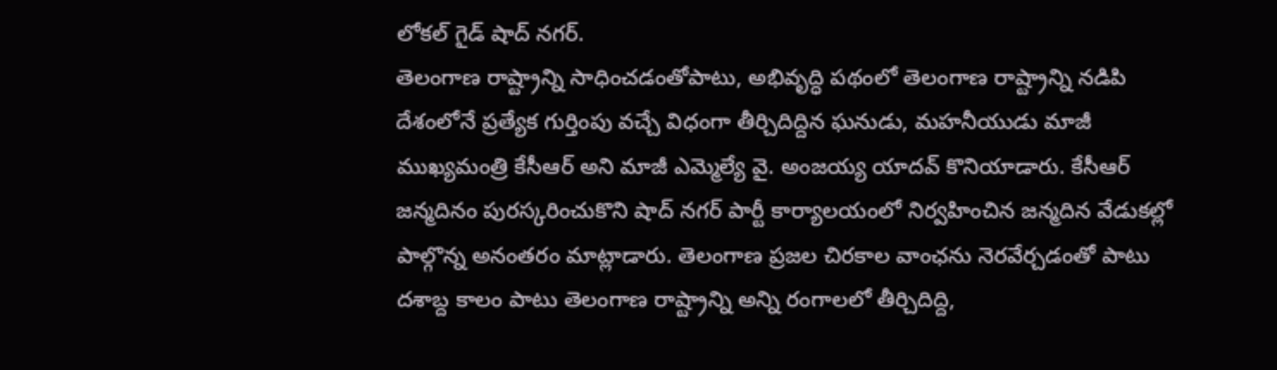లోకల్ గైడ్ షాద్ నగర్.
తెలంగాణ రాష్ట్రాన్ని సాధించడంతోపాటు, అభివృద్ధి పథంలో తెలంగాణ రాష్ట్రాన్ని నడిపి దేశంలోనే ప్రత్యేక గుర్తింపు వచ్చే విధంగా తీర్చిదిద్దిన ఘనుడు, మహనీయుడు మాజీ ముఖ్యమంత్రి కేసీఆర్ అని మాజీ ఎమ్మెల్యే వై. అంజయ్య యాదవ్ కొనియాడారు. కేసీఆర్ జన్మదినం పురస్కరించుకొని షాద్ నగర్ పార్టీ కార్యాలయంలో నిర్వహించిన జన్మదిన వేడుకల్లో పాల్గొన్న అనంతరం మాట్లాడారు. తెలంగాణ ప్రజల చిరకాల వాంఛను నెరవేర్చడంతో పాటు దశాబ్ద కాలం పాటు తెలంగాణ రాష్ట్రాన్ని అన్ని రంగాలలో తీర్చిదిద్ది,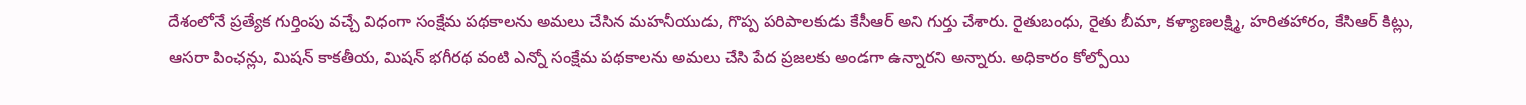దేశంలోనే ప్రత్యేక గుర్తింపు వచ్చే విధంగా సంక్షేమ పథకాలను అమలు చేసిన మహనీయుడు, గొప్ప పరిపాలకుడు కేసీఆర్ అని గుర్తు చేశారు. రైతుబంధు, రైతు బీమా, కళ్యాణలక్ష్మి, హరితహారం, కేసిఆర్ కిట్లు, ఆసరా పింఛన్లు, మిషన్ కాకతీయ, మిషన్ భగీరథ వంటి ఎన్నో సంక్షేమ పథకాలను అమలు చేసి పేద ప్రజలకు అండగా ఉన్నారని అన్నారు. అధికారం కోల్పోయి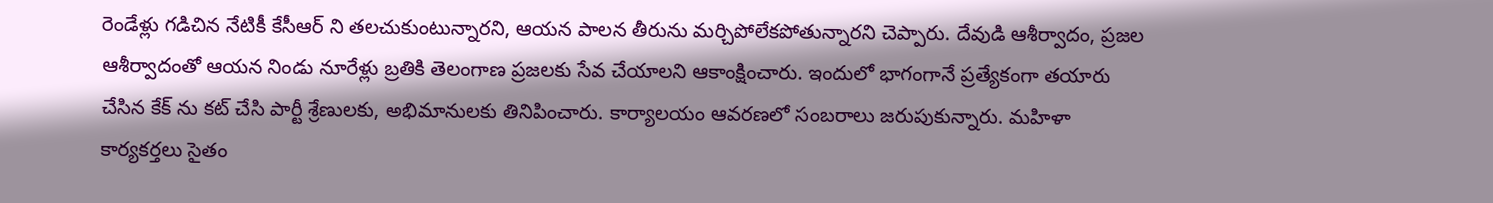రెండేళ్లు గడిచిన నేటికీ కేసీఆర్ ని తలచుకుంటున్నారని, ఆయన పాలన తీరును మర్చిపోలేకపోతున్నారని చెప్పారు. దేవుడి ఆశీర్వాదం, ప్రజల ఆశీర్వాదంతో ఆయన నిండు నూరేళ్లు బ్రతికి తెలంగాణ ప్రజలకు సేవ చేయాలని ఆకాంక్షించారు. ఇందులో భాగంగానే ప్రత్యేకంగా తయారు చేసిన కేక్ ను కట్ చేసి పార్టీ శ్రేణులకు, అభిమానులకు తినిపించారు. కార్యాలయం ఆవరణలో సంబరాలు జరుపుకున్నారు. మహిళా కార్యకర్తలు సైతం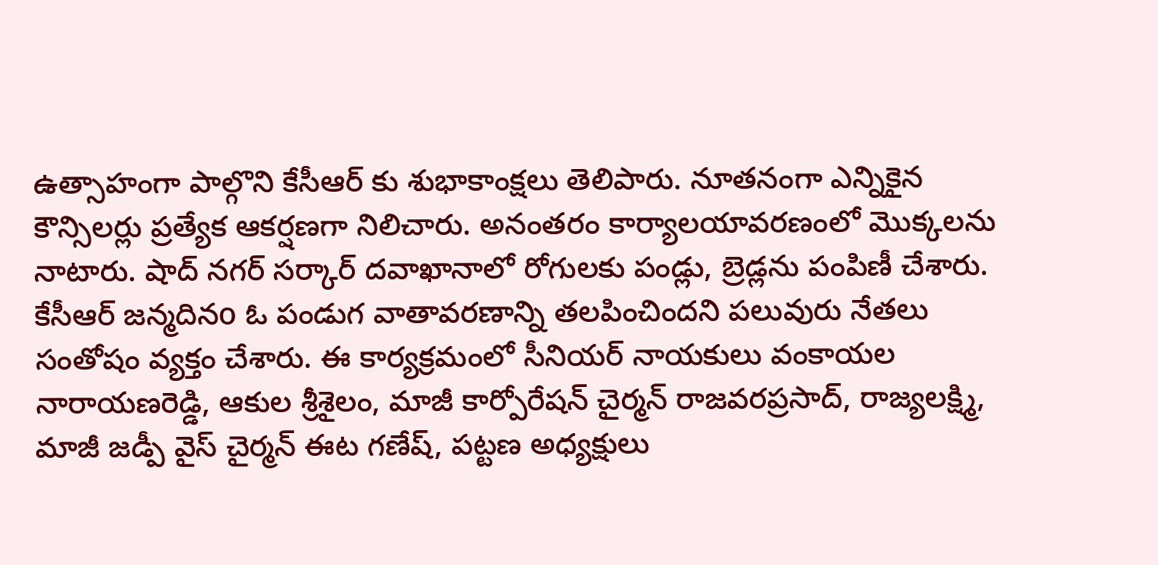ఉత్సాహంగా పాల్గొని కేసీఆర్ కు శుభాకాంక్షలు తెలిపారు. నూతనంగా ఎన్నికైన కౌన్సిలర్లు ప్రత్యేక ఆకర్షణగా నిలిచారు. అనంతరం కార్యాలయావరణంలో మొక్కలను నాటారు. షాద్ నగర్ సర్కార్ దవాఖానాలో రోగులకు పండ్లు, బ్రెడ్లను పంపిణీ చేశారు. కేసీఆర్ జన్మదినo ఓ పండుగ వాతావరణాన్ని తలపించిందని పలువురు నేతలు సంతోషం వ్యక్తం చేశారు. ఈ కార్యక్రమంలో సీనియర్ నాయకులు వంకాయల నారాయణరెడ్డి, ఆకుల శ్రీశైలం, మాజీ కార్పోరేషన్ చైర్మన్ రాజవరప్రసాద్, రాజ్యలక్ష్మి, మాజీ జడ్పీ వైస్ చైర్మన్ ఈట గణేష్, పట్టణ అధ్యక్షులు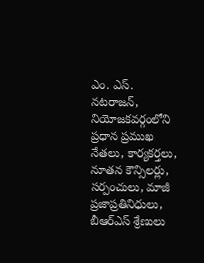ఎం. ఎస్. నటరాజన్, నియోజకవర్గంలోని ప్రధాన ప్రముఖ నేతలు, కార్యకర్తలు, నూతన కౌన్సిలర్లు, సర్పంచులు, మాజీ ప్రజాప్రతినిధులు, బీఆర్ఎస్ శ్రేణులు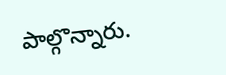పాల్గొన్నారు.